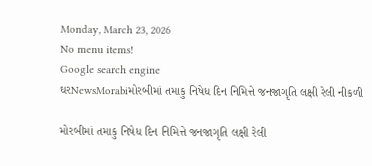Monday, March 23, 2026
No menu items!
Google search engine
ઘરNewsMorabiમોરબીમાં તમાકુ નિષેધ દિન નિમિત્તે જનજાગૃતિ લક્ષી રેલી નીકળી

મોરબીમાં તમાકુ નિષેધ દિન નિમિત્તે જનજાગૃતિ લક્ષી રેલી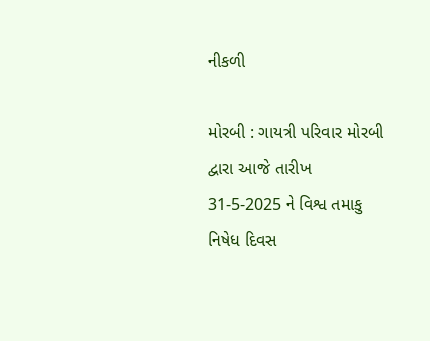નીકળી

મોરબી : ગાયત્રી પરિવાર મોરબી દ્વારા આજે તારીખ 31-5-2025 ને વિશ્વ તમાકુ નિષેધ દિવસ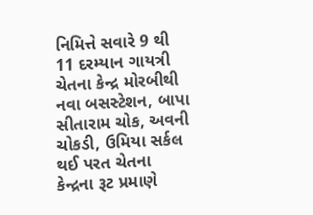નિમિત્તે સવારે 9 થી 11 દરમ્યાન ગાયત્રી ચેતના કેન્દ્ર મોરબીથી નવા બસસ્ટેશન, બાપા સીતારામ ચોક, અવની ચોકડી, ઉમિયા સર્કલ થઈ પરત ચેતના કેન્દ્રના રૂટ પ્રમાણે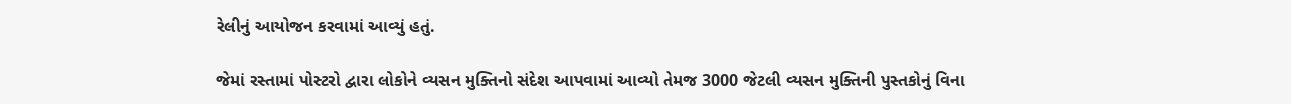રેલીનું આયોજન કરવામાં આવ્યું હતું.

જેમાં રસ્તામાં પોસ્ટરો દ્વારા લોકોને વ્યસન મુક્તિનો સંદેશ આપવામાં આવ્યો તેમજ 3000 જેટલી વ્યસન મુક્તિની પુસ્તકોનું વિના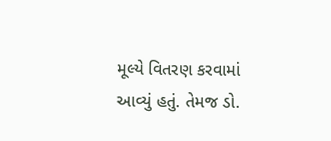મૂલ્યે વિતરણ કરવામાં આવ્યું હતું. તેમજ ડો.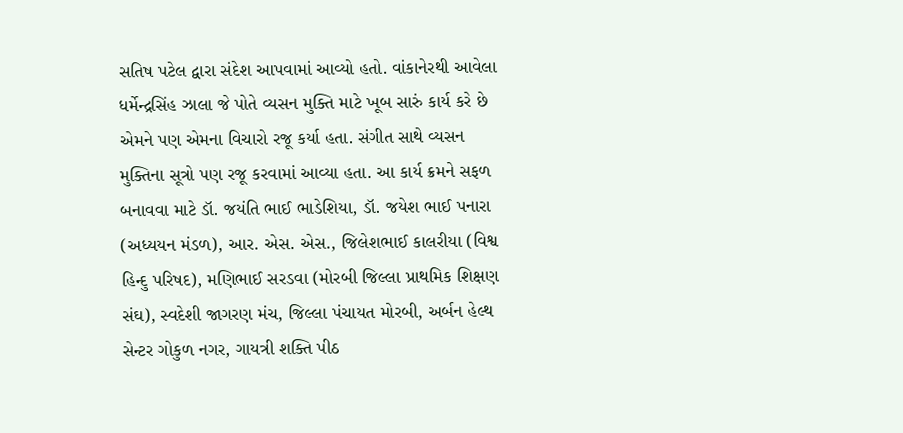સતિષ પટેલ દ્વારા સંદેશ આપવામાં આવ્યો હતો. વાંકાનેરથી આવેલા ધર્મેન્દ્રસિંહ ઝાલા જે પોતે વ્યસન મુક્તિ માટે ખૂબ સારું કાર્ય કરે છે એમને પણ એમના વિચારો રજૂ કર્યા હતા. સંગીત સાથે વ્યસન મુક્તિના સૂત્રો પણ રજૂ કરવામાં આવ્યા હતા. આ કાર્ય ક્રમને સફળ બનાવવા માટે ડૉ. જયંતિ ભાઈ ભાડેશિયા, ડૉ. જયેશ ભાઈ પનારા (અધ્યયન મંડળ), આર. એસ. એસ., જિલેશભાઈ કાલરીયા (વિશ્વ હિન્દુ પરિષદ), મણિભાઈ સરડવા (મોરબી જિલ્લા પ્રાથમિક શિક્ષણ સંઘ), સ્વદેશી જાગરણ મંચ, જિલ્લા પંચાયત મોરબી, અર્બન હેલ્થ સેન્ટર ગોકુળ નગર, ગાયત્રી શક્તિ પીઠ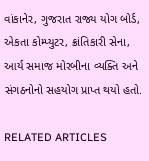વાંકાનેર, ગુજરાત રાજ્ય યોગ બોર્ડ, એકતા કોમ્પ્યુટર, ક્રાંતિકારી સેના, આર્ય સમાજ મોરબીના વ્યક્તિ અને સંગઠનોનો સહયોગ પ્રાપ્ત થયો હતો.

RELATED ARTICLES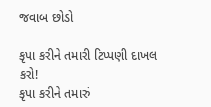જવાબ છોડો

કૃપા કરીને તમારી ટિપ્પણી દાખલ કરો!
કૃપા કરીને તમારું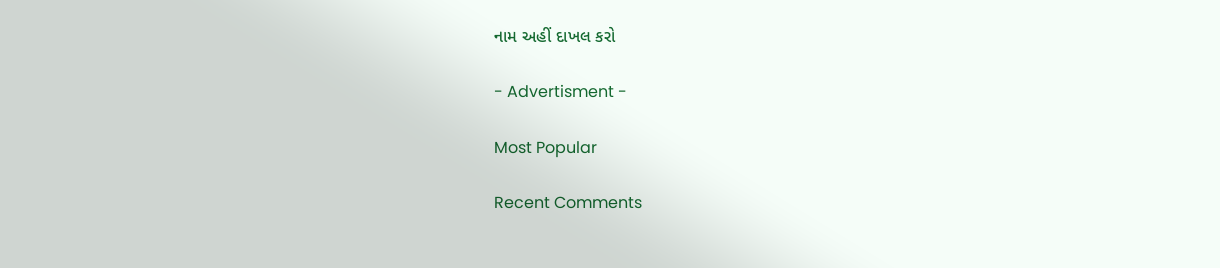નામ અહીં દાખલ કરો

- Advertisment -

Most Popular

Recent Comments